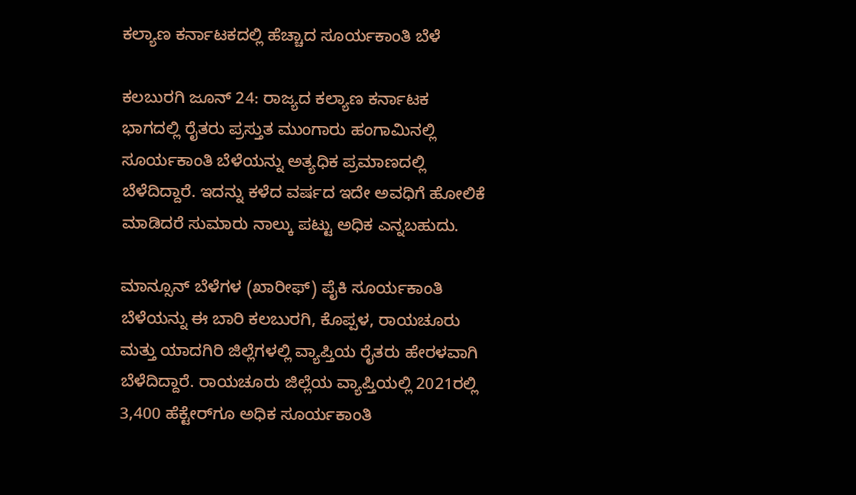ಕಲ್ಯಾಣ ಕರ್ನಾಟಕದಲ್ಲಿ ಹೆಚ್ಚಾದ ಸೂರ್ಯಕಾಂತಿ ಬೆಳೆ

ಕಲಬುರಗಿ ಜೂನ್ 24: ರಾಜ್ಯದ ಕಲ್ಯಾಣ ಕರ್ನಾಟಕ ಭಾಗದಲ್ಲಿ ರೈತರು ಪ್ರಸ್ತುತ ಮುಂಗಾರು ಹಂಗಾಮಿನಲ್ಲಿ ಸೂರ್ಯಕಾಂತಿ ಬೆಳೆಯನ್ನು ಅತ್ಯಧಿಕ ಪ್ರಮಾಣದಲ್ಲಿ ಬೆಳೆದಿದ್ದಾರೆ. ಇದನ್ನು ಕಳೆದ ವರ್ಷದ ಇದೇ ಅವಧಿಗೆ ಹೋಲಿಕೆ ಮಾಡಿದರೆ ಸುಮಾರು ನಾಲ್ಕು ಪಟ್ಟು ಅಧಿಕ ಎನ್ನಬಹುದು.

ಮಾನ್ಸೂನ್ ಬೆಳೆಗಳ (ಖಾರೀಫ್) ಪೈಕಿ ಸೂರ್ಯಕಾಂತಿ ಬೆಳೆಯನ್ನು ಈ ಬಾರಿ ಕಲಬುರಗಿ, ಕೊಪ್ಪಳ, ರಾಯಚೂರು ಮತ್ತು ಯಾದಗಿರಿ ಜಿಲ್ಲೆಗಳಲ್ಲಿ ವ್ಯಾಪ್ತಿಯ ರೈತರು ಹೇರಳವಾಗಿ ಬೆಳೆದಿದ್ದಾರೆ. ರಾಯಚೂರು ಜಿಲ್ಲೆಯ ವ್ಯಾಪ್ತಿಯಲ್ಲಿ 2021ರಲ್ಲಿ 3,400 ಹೆಕ್ಟೇರ್‌ಗೂ ಅಧಿಕ ಸೂರ್ಯಕಾಂತಿ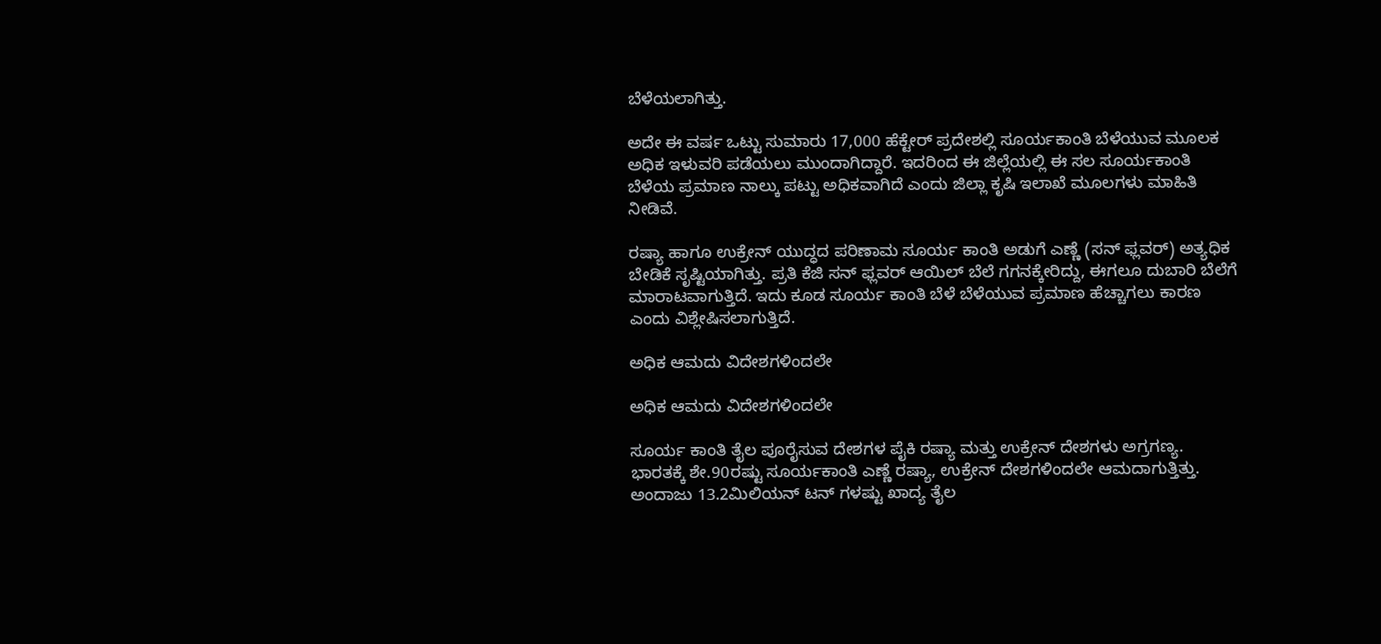ಬೆಳೆಯಲಾಗಿತ್ತು.

ಅದೇ ಈ ವರ್ಷ ಒಟ್ಟು ಸುಮಾರು 17,000 ಹೆಕ್ಟೇರ್ ಪ್ರದೇಶಲ್ಲಿ ಸೂರ್ಯಕಾಂತಿ ಬೆಳೆಯುವ ಮೂಲಕ ಅಧಿಕ ಇಳುವರಿ ಪಡೆಯಲು ಮುಂದಾಗಿದ್ದಾರೆ. ಇದರಿಂದ ಈ ಜಿಲ್ಲೆಯಲ್ಲಿ ಈ ಸಲ ಸೂರ್ಯಕಾಂತಿ ಬೆಳೆಯ ಪ್ರಮಾಣ ನಾಲ್ಕು ಪಟ್ಟು ಅಧಿಕವಾಗಿದೆ ಎಂದು ಜಿಲ್ಲಾ ಕೃಷಿ ಇಲಾಖೆ ಮೂಲಗಳು ಮಾಹಿತಿ ನೀಡಿವೆ.

ರಷ್ಯಾ ಹಾಗೂ ಉಕ್ರೇನ್ ಯುದ್ಧದ ಪರಿಣಾಮ ಸೂರ್ಯ ಕಾಂತಿ ಅಡುಗೆ ಎಣ್ಣೆ (ಸನ್ ಫ್ಲವರ್) ಅತ್ಯಧಿಕ ಬೇಡಿಕೆ ಸೃಷ್ಟಿಯಾಗಿತ್ತು. ಪ್ರತಿ ಕೆಜಿ ಸನ್ ಫ್ಲವರ್ ಆಯಿಲ್ ಬೆಲೆ ಗಗನಕ್ಕೇರಿದ್ದು, ಈಗಲೂ ದುಬಾರಿ ಬೆಲೆಗೆ ಮಾರಾಟವಾಗುತ್ತಿದೆ. ಇದು ಕೂಡ ಸೂರ್ಯ ಕಾಂತಿ ಬೆಳೆ ಬೆಳೆಯುವ ಪ್ರಮಾಣ ಹೆಚ್ಚಾಗಲು ಕಾರಣ ಎಂದು ವಿಶ್ಲೇಷಿಸಲಾಗುತ್ತಿದೆ.

ಅಧಿಕ ಆಮದು ವಿದೇಶಗಳಿಂದಲೇ

ಅಧಿಕ ಆಮದು ವಿದೇಶಗಳಿಂದಲೇ

ಸೂರ್ಯ ಕಾಂತಿ ತೈಲ ಪೂರೈಸುವ ದೇಶಗಳ ಪೈಕಿ ರಷ್ಯಾ ಮತ್ತು ಉಕ್ರೇನ್ ದೇಶಗಳು ಅಗ್ರಗಣ್ಯ. ಭಾರತಕ್ಕೆ ಶೇ.90ರಷ್ಟು ಸೂರ್ಯಕಾಂತಿ ಎಣ್ಣೆ ರಷ್ಯಾ, ಉಕ್ರೇನ್ ದೇಶಗಳಿಂದಲೇ ಆಮದಾಗುತ್ತಿತ್ತು. ಅಂದಾಜು 13.2ಮಿಲಿಯನ್ ಟನ್ ಗಳಷ್ಟು ಖಾದ್ಯ ತೈಲ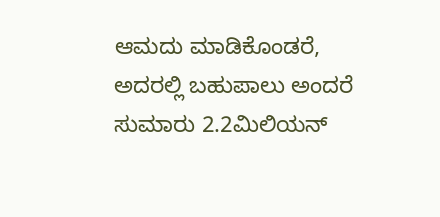ಆಮದು ಮಾಡಿಕೊಂಡರೆ, ಅದರಲ್ಲಿ ಬಹುಪಾಲು ಅಂದರೆ ಸುಮಾರು 2.2ಮಿಲಿಯನ್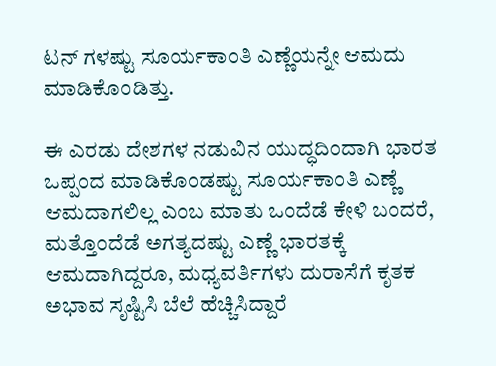ಟನ್ ಗಳಷ್ಟು ಸೂರ್ಯಕಾಂತಿ ಎಣ್ಣೆಯನ್ನೇ ಆಮದು ಮಾಡಿಕೊಂಡಿತ್ತು.

ಈ ಎರಡು ದೇಶಗಳ ನಡುವಿನ ಯುದ್ಧದಿಂದಾಗಿ ಭಾರತ ಒಪ್ಪಂದ ಮಾಡಿಕೊಂಡಷ್ಟು ಸೂರ್ಯಕಾಂತಿ ಎಣ್ಣೆ ಆಮದಾಗಲಿಲ್ಲ ಎಂಬ ಮಾತು ಒಂದೆಡೆ ಕೇಳಿ ಬಂದರೆ, ಮತ್ತೊಂದೆಡೆ ಅಗತ್ಯದಷ್ಟು ಎಣ್ಣೆ ಭಾರತಕ್ಕೆ ಆಮದಾಗಿದ್ದರೂ, ಮಧ್ಯವರ್ತಿಗಳು ದುರಾಸೆಗೆ ಕೃತಕ ಅಭಾವ ಸೃಷ್ಟಿಸಿ ಬೆಲೆ ಹೆಚ್ಚಿಸಿದ್ದಾರೆ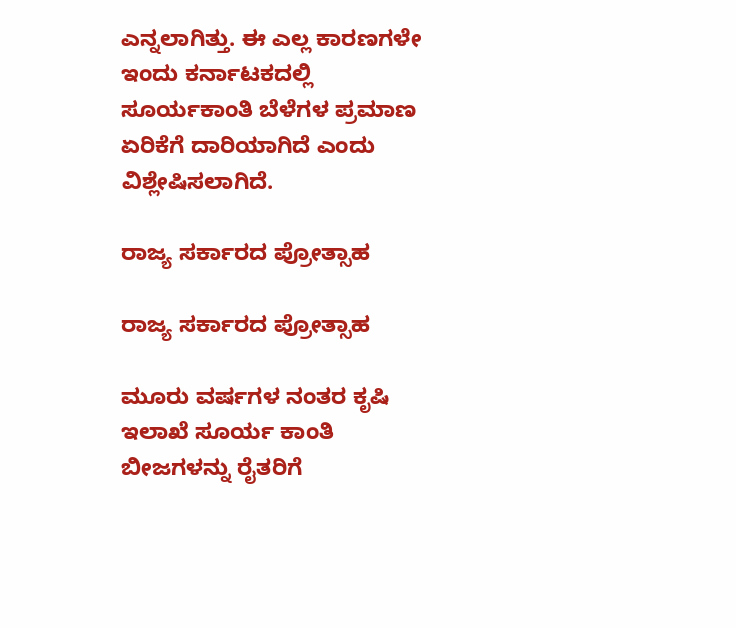ಎನ್ನಲಾಗಿತ್ತು. ಈ ಎಲ್ಲ ಕಾರಣಗಳೇ ಇಂದು ಕರ್ನಾಟಕದಲ್ಲಿ ಸೂರ್ಯಕಾಂತಿ ಬೆಳೆಗಳ ಪ್ರಮಾಣ ಏರಿಕೆಗೆ ದಾರಿಯಾಗಿದೆ ಎಂದು ವಿಶ್ಲೇಷಿಸಲಾಗಿದೆ.

ರಾಜ್ಯ ಸರ್ಕಾರದ ಪ್ರೋತ್ಸಾಹ

ರಾಜ್ಯ ಸರ್ಕಾರದ ಪ್ರೋತ್ಸಾಹ

ಮೂರು ವರ್ಷಗಳ ನಂತರ ಕೃಷಿ ಇಲಾಖೆ ಸೂರ್ಯ ಕಾಂತಿ ಬೀಜಗಳನ್ನು ರೈತರಿಗೆ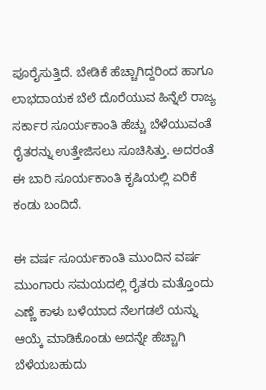ಪೂರೈಸುತ್ತಿದೆ. ಬೇಡಿಕೆ ಹೆಚ್ಚಾಗಿದ್ದರಿಂದ ಹಾಗೂ ಲಾಭದಾಯಕ ಬೆಲೆ ದೊರೆಯುವ ಹಿನ್ನೆಲೆ ರಾಜ್ಯ ಸರ್ಕಾರ ಸೂರ್ಯಕಾಂತಿ ಹೆಚ್ಚು ಬೆಳೆಯುವಂತೆ ರೈತರನ್ನು ಉತ್ತೇಜಿಸಲು ಸೂಚಿಸಿತ್ತು. ಅದರಂತೆ ಈ ಬಾರಿ ಸೂರ್ಯಕಾಂತಿ ಕೃಷಿಯಲ್ಲಿ ಏರಿಕೆ ಕಂಡು ಬಂದಿದೆ.

ಈ ವರ್ಷ ಸೂರ್ಯಕಾಂತಿ ಮುಂದಿನ ವರ್ಷ ಮುಂಗಾರು ಸಮಯದಲ್ಲಿ ರೈತರು ಮತ್ತೊಂದು ಎಣ್ಣೆ ಕಾಳು ಬಳೆಯಾದ ನೆಲಗಡಲೆ ಯನ್ನು ಆಯ್ಕೆ ಮಾಡಿಕೊಂಡು ಅದನ್ನೇ ಹೆಚ್ಚಾಗಿ ಬೆಳೆಯಬಹುದು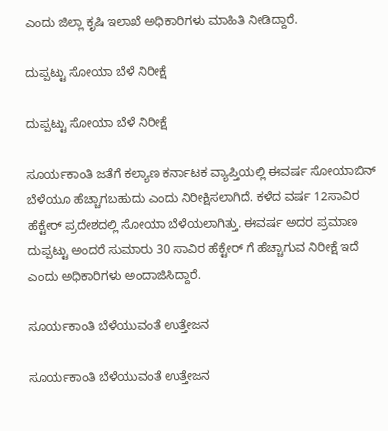ಎಂದು ಜಿಲ್ಲಾ ಕೃಷಿ ಇಲಾಖೆ ಅಧಿಕಾರಿಗಳು ಮಾಹಿತಿ ನೀಡಿದ್ದಾರೆ.

ದುಪ್ಪಟ್ಟು ಸೋಯಾ ಬೆಳೆ ನಿರೀಕ್ಷೆ

ದುಪ್ಪಟ್ಟು ಸೋಯಾ ಬೆಳೆ ನಿರೀಕ್ಷೆ

ಸೂರ್ಯಕಾಂತಿ ಜತೆಗೆ ಕಲ್ಯಾಣ ಕರ್ನಾಟಕ ವ್ಯಾಪ್ತಿಯಲ್ಲಿ ಈವರ್ಷ ಸೋಯಾಬಿನ್ ಬೆಳೆಯೂ ಹೆಚ್ಚಾಗಬಹುದು ಎಂದು ನಿರೀಕ್ಷಿಸಲಾಗಿದೆ. ಕಳೆದ ವರ್ಷ 12ಸಾವಿರ ಹೆಕ್ಟೇರ್ ಪ್ರದೇಶದಲ್ಲಿ ಸೋಯಾ ಬೆಳೆಯಲಾಗಿತ್ತು. ಈವರ್ಷ ಅದರ ಪ್ರಮಾಣ ದುಪ್ಪಟ್ಟು ಅಂದರೆ ಸುಮಾರು 30 ಸಾವಿರ ಹೆಕ್ಟೇರ್ ಗೆ ಹೆಚ್ಚಾಗುವ ನಿರೀಕ್ಷೆ ಇದೆ ಎಂದು ಅಧಿಕಾರಿಗಳು ಅಂದಾಜಿಸಿದ್ದಾರೆ.

ಸೂರ್ಯಕಾಂತಿ ಬೆಳೆಯುವಂತೆ ಉತ್ತೇಜನ

ಸೂರ್ಯಕಾಂತಿ ಬೆಳೆಯುವಂತೆ ಉತ್ತೇಜನ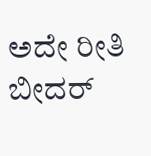ಅದೇ ರೀತಿ ಬೀದರ್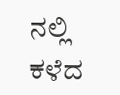ನಲ್ಲಿ ಕಳೆದ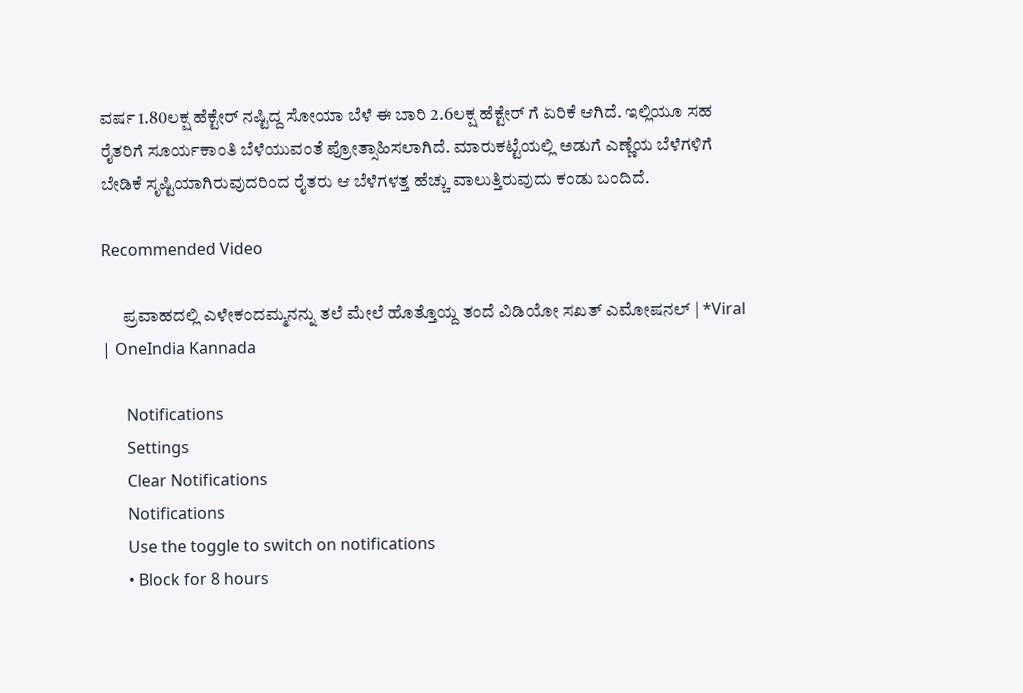ವರ್ಷ 1.80ಲಕ್ಷ ಹೆಕ್ಟೇರ್ ನಷ್ಟಿದ್ದ ಸೋಯಾ ಬೆಳೆ ಈ ಬಾರಿ 2.6ಲಕ್ಷ ಹೆಕ್ಟೇರ್ ಗೆ ಏರಿಕೆ ಆಗಿದೆ. ಇಲ್ಲಿಯೂ ಸಹ ರೈತರಿಗೆ ಸೂರ್ಯಕಾಂತಿ ಬೆಳೆಯುವಂತೆ ಪ್ರೋತ್ಸಾಹಿಸಲಾಗಿದೆ. ಮಾರುಕಟ್ಟೆಯಲ್ಲಿ ಅಡುಗೆ ಎಣ್ಣೆಯ ಬೆಳೆಗಳಿಗೆ ಬೇಡಿಕೆ ಸೃಷ್ಟಿಯಾಗಿರುವುದರಿಂದ ರೈತರು ಆ ಬೆಳೆಗಳತ್ತ ಹೆಚ್ಚು ವಾಲುತ್ತಿರುವುದು ಕಂಡು ಬಂದಿದೆ.

Recommended Video

      ಪ್ರವಾಹದಲ್ಲಿ ಎಳೇಕಂದಮ್ಮನನ್ನು ತಲೆ‌ ಮೇಲೆ‌ ಹೊತ್ತೊಯ್ದ ತಂದೆ ವಿಡಿಯೋ ಸಖತ್ ಎಮೋಷನಲ್ | *Viral | OneIndia Kannada

      Notifications
      Settings
      Clear Notifications
      Notifications
      Use the toggle to switch on notifications
      • Block for 8 hours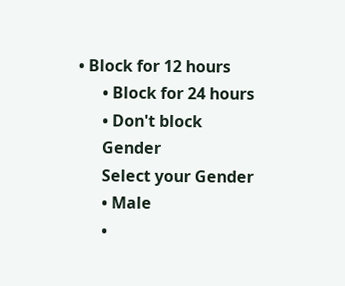• Block for 12 hours
      • Block for 24 hours
      • Don't block
      Gender
      Select your Gender
      • Male
      •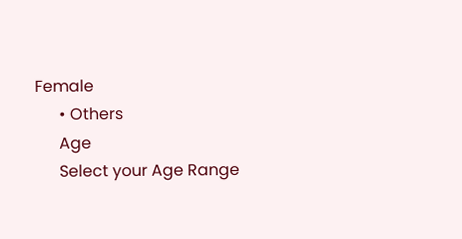Female
      • Others
      Age
      Select your Age Range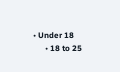• Under 18
      • 18 to 25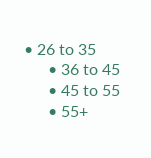• 26 to 35
      • 36 to 45
      • 45 to 55
      • 55+